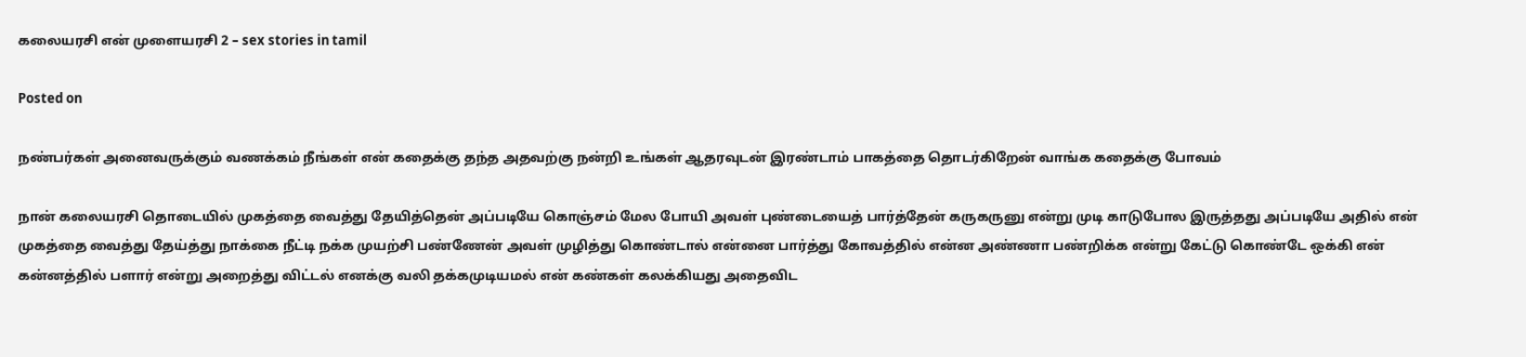கலையரசி என் முளையரசி 2 – sex stories in tamil

Posted on

நண்பர்கள் அனைவருக்கும் வணக்கம் நீங்கள் என் கதைக்கு தந்த அதவற்கு நன்றி உங்கள் ஆதரவுடன் இரண்டாம் பாகத்தை தொடர்கிறேன் வாங்க கதைக்கு போவம்

நான் கலையரசி தொடையில் முகத்தை வைத்து தேயித்தென் அப்படியே கொஞ்சம் மேல போயி அவள் புண்டையைத் பார்த்தேன் கருகருனு என்று முடி காடுபோல இருத்தது அப்படியே அதில் என் முகத்தை வைத்து தேய்த்து நாக்கை நீட்டி நக்க முயற்சி பண்ணேன் அவள் முழித்து கொண்டால் என்னை பார்த்து கோவத்தில் என்ன அண்ணா பண்றிக்க என்று கேட்டு கொண்டே ஒக்கி என் கன்னத்தில் பளார் என்று அறைத்து விட்டல் எனக்கு வலி தக்கமுடியமல் என் கண்கள் கலக்கியது அதைவிட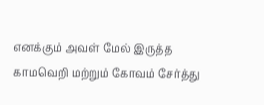எனக்கும் அவள் மேல் இருத்த காமவெறி மற்றும் கோவம் சேர்த்து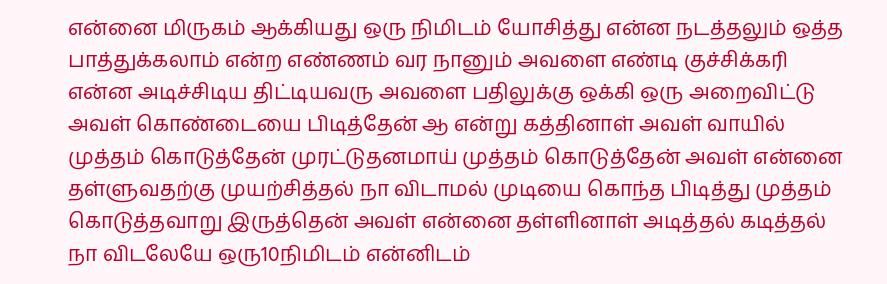என்னை மிருகம் ஆக்கியது ஒரு நிமிடம் யோசித்து என்ன நடத்தலும் ஒத்த பாத்துக்கலாம் என்ற எண்ணம் வர நானும் அவளை எண்டி குச்சிக்கரி என்ன அடிச்சிடிய திட்டியவரு அவளை பதிலுக்கு ஒக்கி ஒரு அறைவிட்டு அவள் கொண்டையை பிடித்தேன் ஆ என்று கத்தினாள் அவள் வாயில் முத்தம் கொடுத்தேன் முரட்டுதனமாய் முத்தம் கொடுத்தேன் அவள் என்னை தள்ளுவதற்கு முயற்சித்தல் நா விடாமல் முடியை கொந்த பிடித்து முத்தம் கொடுத்தவாறு இருத்தென் அவள் என்னை தள்ளினாள் அடித்தல் கடித்தல் நா விடலேயே ஒரு10நிமிடம் என்னிடம்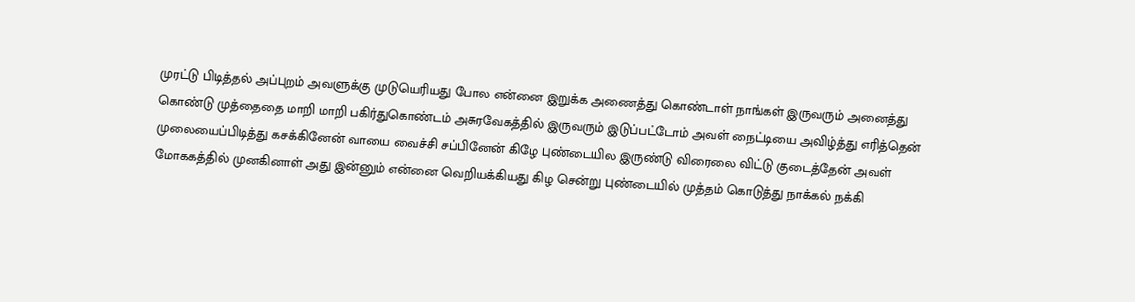முரட்டு பிடித்தல் அப்புறம் அவளுக்கு முடுயெரியது போல என்னை இறுக்க அணைத்து கொண்டாள் நாங்கள் இருவரும் அனைத்து கொண்டு முத்தைதை மாறி மாறி பகிர்துகொண்டம் அசுரவேகத்தில் இருவரும் இடுப்பட்டோம் அவள் நைட்டியை அவிழ்த்து எரித்தென் முலையைப்பிடித்து கசக்கினேன் வாயை வைச்சி சப்பினேன் கிழே புண்டையில இருண்டு விரைலை விட்டு குடைத்தேன் அவள் மோககத்தில் முனகினாள் அது இன்னும் என்னை வெறியக்கியது கிழ சென்று புண்டையில் முத்தம் கொடுத்து நாக்கல் நக்கி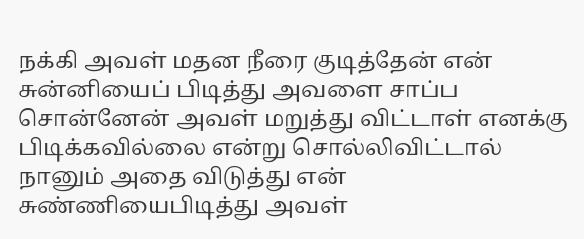நக்கி அவள் மதன நீரை குடித்தேன் என் சுன்னியைப் பிடித்து அவளை சாப்ப சொன்னேன் அவள் மறுத்து விட்டாள் எனக்கு பிடிக்கவில்லை என்று சொல்லிவிட்டால் நானும் அதை விடுத்து என் சுண்ணியைபிடித்து அவள்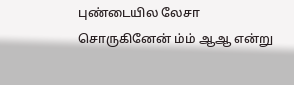புண்டையில லேசா சொருகினேன் ம்ம் ஆஆ என்று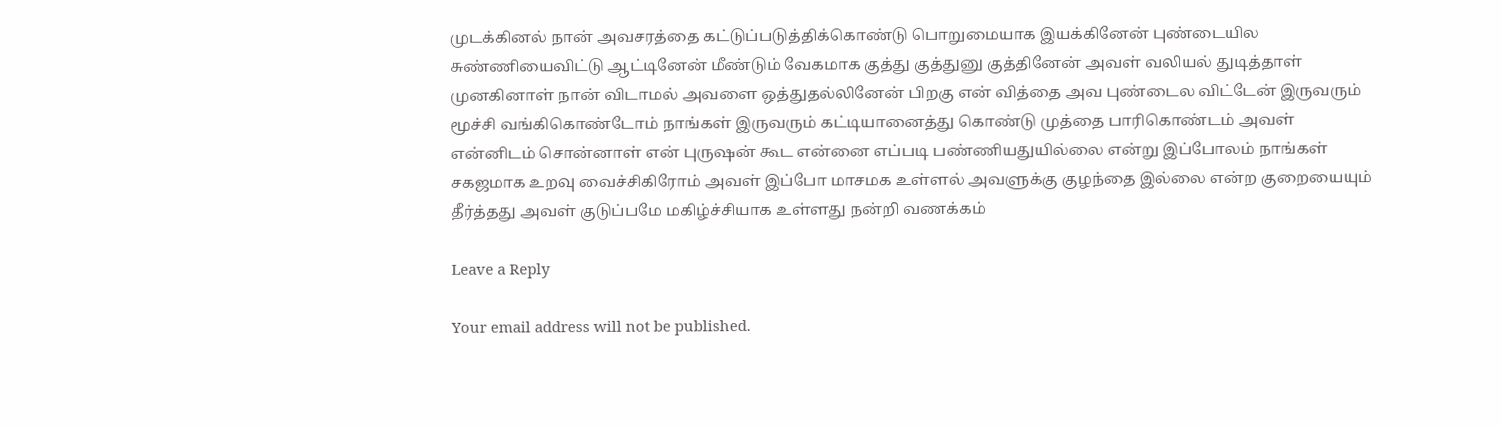முடக்கினல் நான் அவசரத்தை கட்டுப்படுத்திக்கொண்டு பொறுமையாக இயக்கினேன் புண்டையில சுண்ணியைவிட்டு ஆட்டினேன் மீண்டும் வேகமாக குத்து குத்துனு குத்தினேன் அவள் வலியல் துடித்தாள் முனகினாள் நான் விடாமல் அவளை ஒத்துதல்லினேன் பிறகு என் வித்தை அவ புண்டைல விட்டேன் இருவரும் மூச்சி வங்கிகொண்டோம் நாங்கள் இருவரும் கட்டியானைத்து கொண்டு முத்தை பாரிகொண்டம் அவள் என்னிடம் சொன்னாள் என் புருஷன் கூட என்னை எப்படி பண்ணியதுயில்லை என்று இப்போலம் நாங்கள் சகஜமாக உறவு வைச்சிகிரோம் அவள் இப்போ மாசமக உள்ளல் அவளுக்கு குழந்தை இல்லை என்ற குறையையும் தீர்த்தது அவள் குடுப்பமே மகிழ்ச்சியாக உள்ளது நன்றி வணக்கம்

Leave a Reply

Your email address will not be published.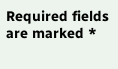Required fields are marked *